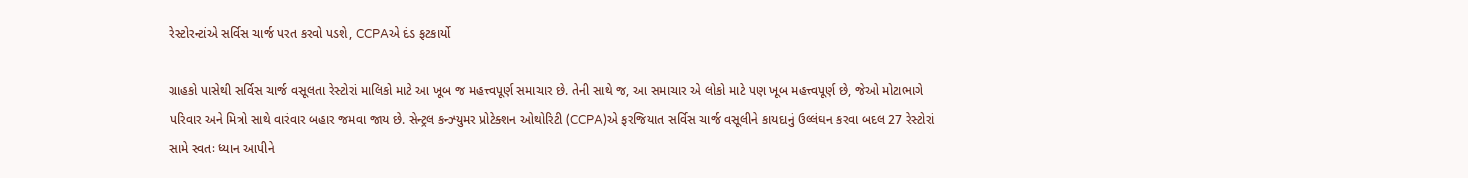રેસ્ટોરન્ટાંએ સર્વિસ ચાર્જ પરત કરવો પડશે, CCPAએ દંડ ફટકાર્યો

ગ્રાહકો પાસેથી સર્વિસ ચાર્જ વસૂલતા રેસ્ટોરાં માલિકો માટે આ ખૂબ જ મહત્ત્વપૂર્ણ સમાચાર છે. તેની સાથે જ, આ સમાચાર એ લોકો માટે પણ ખૂબ મહત્ત્વપૂર્ણ છે, જેઓ મોટાભાગે પરિવાર અને મિત્રો સાથે વારંવાર બહાર જમવા જાય છે. સેન્ટ્રલ કન્ઝ્યુમર પ્રોટેક્શન ઓથોરિટી (CCPA)એ ફરજિયાત સર્વિસ ચાર્જ વસૂલીને કાયદાનું ઉલ્લંઘન કરવા બદલ 27 રેસ્ટોરાં સામે સ્વતઃ ધ્યાન આપીને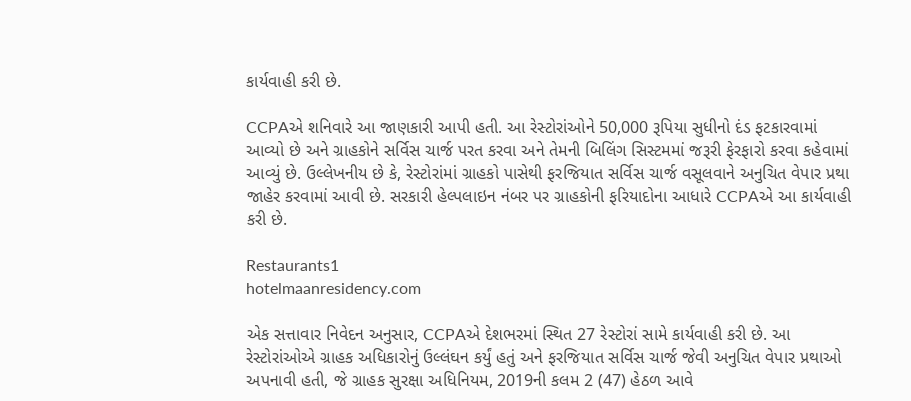કાર્યવાહી કરી છે.

CCPAએ શનિવારે આ જાણકારી આપી હતી. આ રેસ્ટોરાંઓને 50,000 રૂપિયા સુધીનો દંડ ફટકારવામાં આવ્યો છે અને ગ્રાહકોને સર્વિસ ચાર્જ પરત કરવા અને તેમની બિલિંગ સિસ્ટમમાં જરૂરી ફેરફારો કરવા કહેવામાં આવ્યું છે. ઉલ્લેખનીય છે કે, રેસ્ટોરાંમાં ગ્રાહકો પાસેથી ફરજિયાત સર્વિસ ચાર્જ વસૂલવાને અનુચિત વેપાર પ્રથા જાહેર કરવામાં આવી છે. સરકારી હેલ્પલાઇન નંબર પર ગ્રાહકોની ફરિયાદોના આધારે CCPAએ આ કાર્યવાહી કરી છે.

Restaurants1
hotelmaanresidency.com

એક સત્તાવાર નિવેદન અનુસાર, CCPAએ દેશભરમાં સ્થિત 27 રેસ્ટોરાં સામે કાર્યવાહી કરી છે. આ રેસ્ટોરાંઓએ ગ્રાહક અધિકારોનું ઉલ્લંઘન કર્યું હતું અને ફરજિયાત સર્વિસ ચાર્જ જેવી અનુચિત વેપાર પ્રથાઓ અપનાવી હતી, જે ગ્રાહક સુરક્ષા અધિનિયમ, 2019ની કલમ 2 (47) હેઠળ આવે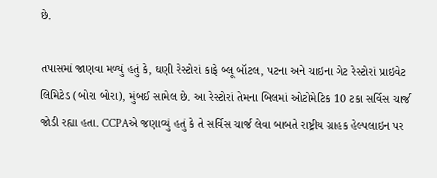છે.

તપાસમાં જાણવા મળ્યું હતું કે, ઘણી રેસ્ટોરાં કાફે બ્લૂ બૉટલ, પટના અને ચાઇના ગેટ રેસ્ટોરાં પ્રાઇવેટ લિમિટેડ (બોરા બોરા), મુંબઈ સામેલ છે. આ રેસ્ટોરાં તેમના બિલમાં ઓટોમેટિક 10 ટકા સર્વિસ ચાર્જ જોડી રહ્યા હતા. CCPAએ જણાવ્યું હતું કે તે સર્વિસ ચાર્જ લેવા બાબતે રાષ્ટ્રીય ગ્રાહક હેલ્પલાઇન પર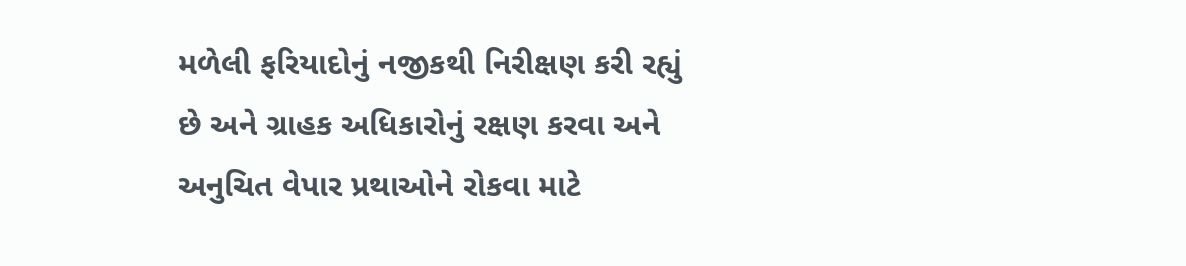મળેલી ફરિયાદોનું નજીકથી નિરીક્ષણ કરી રહ્યું છે અને ગ્રાહક અધિકારોનું રક્ષણ કરવા અને અનુચિત વેપાર પ્રથાઓને રોકવા માટે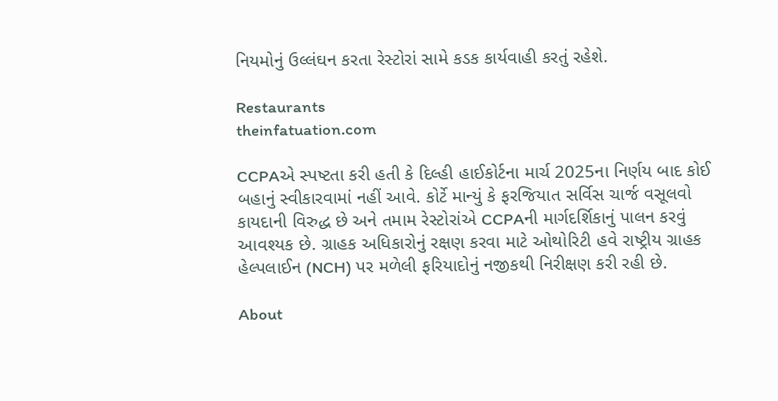નિયમોનું ઉલ્લંઘન કરતા રેસ્ટોરાં સામે કડક કાર્યવાહી કરતું રહેશે.

Restaurants
theinfatuation.com

CCPAએ સ્પષ્ટતા કરી હતી કે દિલ્હી હાઈકોર્ટના માર્ચ 2025ના નિર્ણય બાદ કોઈ બહાનું સ્વીકારવામાં નહીં આવે. કોર્ટે માન્યું કે ફરજિયાત સર્વિસ ચાર્જ વસૂલવો કાયદાની વિરુદ્ધ છે અને તમામ રેસ્ટોરાંએ CCPAની માર્ગદર્શિકાનું પાલન કરવું આવશ્યક છે. ગ્રાહક અધિકારોનું રક્ષણ કરવા માટે ઓથોરિટી હવે રાષ્ટ્રીય ગ્રાહક હેલ્પલાઈન (NCH) પર મળેલી ફરિયાદોનું નજીકથી નિરીક્ષણ કરી રહી છે.

About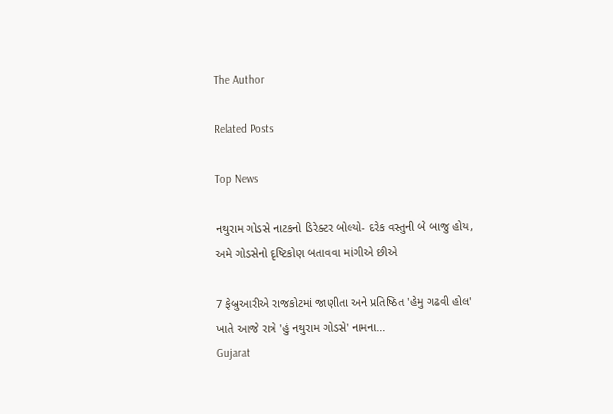The Author

Related Posts

Top News

નથુરામ ગોડસે નાટકનો ડિરેક્ટર બોલ્યો- દરેક વસ્તુની બે બાજુ હોય, અમે ગોડસેનો દૃષ્ટિકોણ બતાવવા માંગીએ છીએ

7 ફેબ્રુઆરીએ રાજકોટમાં જાણીતા અને પ્રતિષ્ઠિત 'હેમુ ગઢવી હોલ'  ખાતે આજે રાત્રે 'હું નથુરામ ગોડસે' નામના...
Gujarat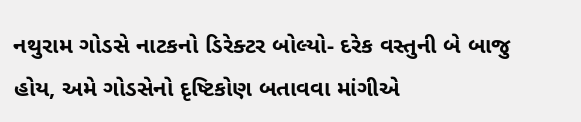નથુરામ ગોડસે નાટકનો ડિરેક્ટર બોલ્યો- દરેક વસ્તુની બે બાજુ હોય, અમે ગોડસેનો દૃષ્ટિકોણ બતાવવા માંગીએ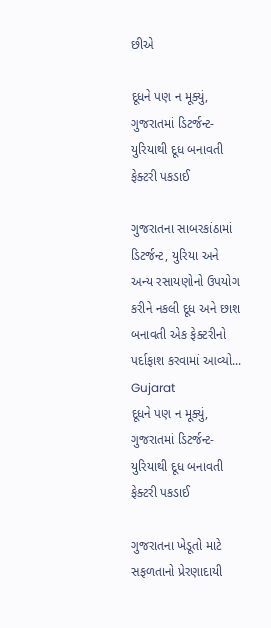છીએ

દૂધને પણ ન મૂક્યું, ગુજરાતમાં ડિટર્જન્ટ-યુરિયાથી દૂધ બનાવતી ફેક્ટરી પકડાઈ

ગુજરાતના સાબરકાંઠામાં ડિટર્જન્ટ, યુરિયા અને અન્ય રસાયણોનો ઉપયોગ કરીને નકલી દૂધ અને છાશ બનાવતી એક ફેક્ટરીનો પર્દાફાશ કરવામાં આવ્યો...
Gujarat
દૂધને પણ ન મૂક્યું, ગુજરાતમાં ડિટર્જન્ટ-યુરિયાથી દૂધ બનાવતી ફેક્ટરી પકડાઈ

ગુજરાતના ખેડૂતો માટે સફળતાનો પ્રેરણાદાયી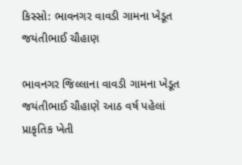કિસ્સો: ભાવનગર વાવડી ગામના ખેડૂત જયંતીભાઈ ચૌહાણ

ભાવનગર જિલ્લાના વાવડી ગામના ખેડૂત જયંતીભાઈ ચૌહાણે આઠ વર્ષ પહેલાં પ્રાકૃતિક ખેતી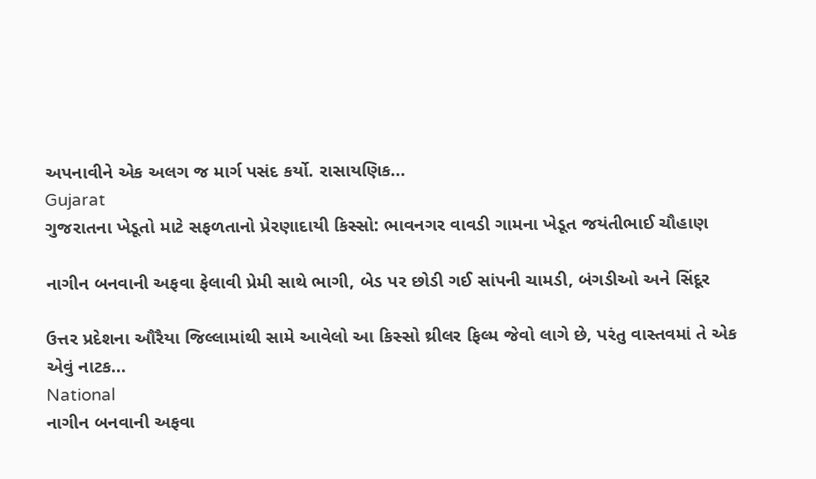અપનાવીને એક અલગ જ માર્ગ પસંદ કર્યો. રાસાયણિક...
Gujarat
ગુજરાતના ખેડૂતો માટે સફળતાનો પ્રેરણાદાયી કિસ્સો: ભાવનગર વાવડી ગામના ખેડૂત જયંતીભાઈ ચૌહાણ

નાગીન બનવાની અફવા ફેલાવી પ્રેમી સાથે ભાગી, બેડ પર છોડી ગઈ સાંપની ચામડી, બંગડીઓ અને સિંદૂર

ઉત્તર પ્રદેશના ઔરૈયા જિલ્લામાંથી સામે આવેલો આ કિસ્સો થ્રીલર ફિલ્મ જેવો લાગે છે, પરંતુ વાસ્તવમાં તે એક એવું નાટક...
National
નાગીન બનવાની અફવા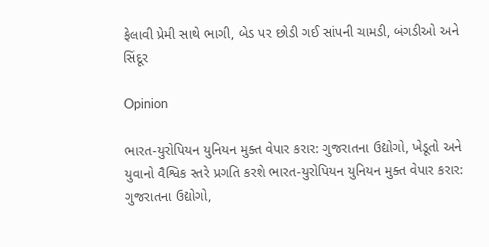ફેલાવી પ્રેમી સાથે ભાગી, બેડ પર છોડી ગઈ સાંપની ચામડી, બંગડીઓ અને સિંદૂર

Opinion

ભારત-યુરોપિયન યુનિયન મુક્ત વેપાર કરાર: ગુજરાતના ઉદ્યોગો, ખેડૂતો અને યુવાનો વૈશ્વિક સ્તરે પ્રગતિ કરશે ભારત-યુરોપિયન યુનિયન મુક્ત વેપાર કરાર: ગુજરાતના ઉદ્યોગો,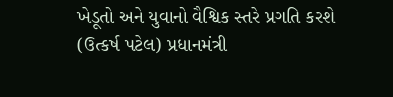ખેડૂતો અને યુવાનો વૈશ્વિક સ્તરે પ્રગતિ કરશે
(ઉત્કર્ષ પટેલ) પ્રધાનમંત્રી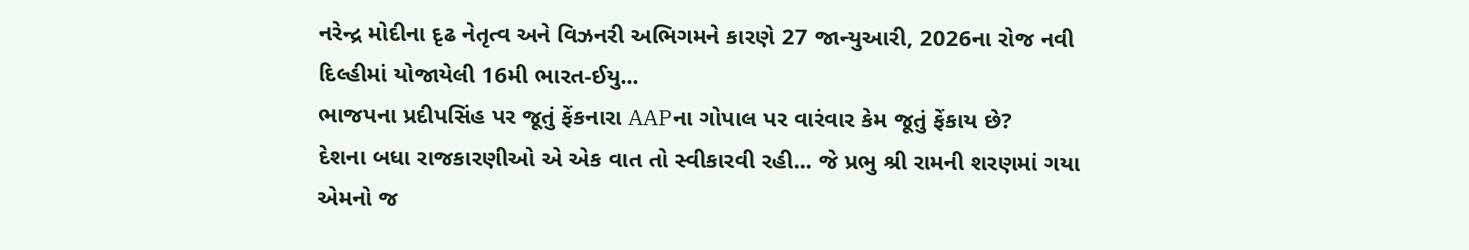નરેન્દ્ર મોદીના દૃઢ નેતૃત્વ અને વિઝનરી અભિગમને કારણે 27 જાન્યુઆરી, 2026ના રોજ નવી દિલ્હીમાં યોજાયેલી 16મી ભારત-ઈયુ...
ભાજપના પ્રદીપસિંહ પર જૂતું ફેંકનારા AAPના ગોપાલ પર વારંવાર કેમ જૂતું ફેંકાય છે?
દેશના બધા રાજકારણીઓ એ એક વાત તો સ્વીકારવી રહી... જે પ્રભુ શ્રી રામની શરણમાં ગયા એમનો જ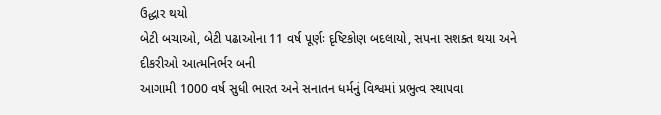ઉદ્ધાર થયો
બેટી બચાઓ, બેટી પઢાઓના 11 વર્ષ પૂર્ણઃ દૃષ્ટિકોણ બદલાયો, સપના સશક્ત થયા અને દીકરીઓ આત્મનિર્ભર બની
આગામી 1000 વર્ષ સુધી ભારત અને સનાતન ધર્મનું વિશ્વમાં પ્રભુત્વ સ્થાપવા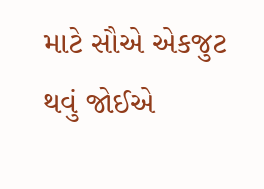માટે સૌએ એકજુટ થવું જોઈએ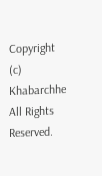Copyright (c) Khabarchhe All Rights Reserved.